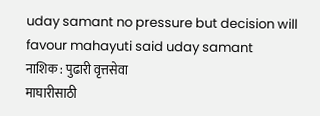uday samant no pressure but decision will favour mahayuti said uday samant
नाशिक : पुढारी वृत्तसेवा
माघारीसाठी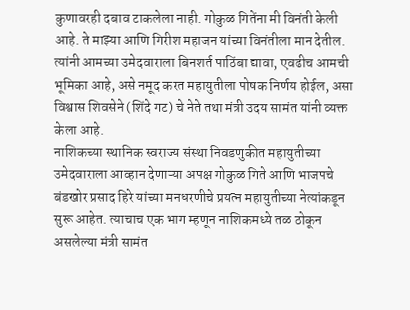कुणावरही दबाव टाकलेला नाही. गोकुळ गितेंना मी विनंती केली आहे. ते माझ्या आणि गिरीश महाजन यांच्या विनंतीला मान देतील. त्यांनी आमच्या उमेदवाराला बिनशर्त पाठिंबा द्यावा, एवढीच आमची भूमिका आहे, असे नमूद करत महायुतीला पोषक निर्णय होईल, असा विश्वास शिवसेने (शिंदे गट) चे नेते तथा मंत्री उदय सामंत यांनी व्यक्त केला आहे.
नाशिकच्या स्थानिक स्वराज्य संस्था निवडणुकीत महायुतीच्या उमेदवाराला आव्हान देणाऱ्या अपक्ष गोकुळ गिते आणि भाजपचे बंडखोर प्रसाद हिरे यांच्या मनधरणीचे प्रयत्न महायुतीच्या नेत्यांकडून सुरू आहेत. त्याचाच एक भाग म्हणून नाशिकमध्ये तळ ठोकून असलेल्या मंत्री सामंत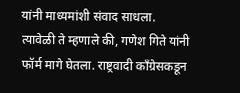यांनी माध्यमांशी संवाद साधला.
त्यावेळी ते म्हणाले की, गणेश गिते यांनी फॉर्म मागे घेतला. राष्ट्रवादी काँग्रेसकडून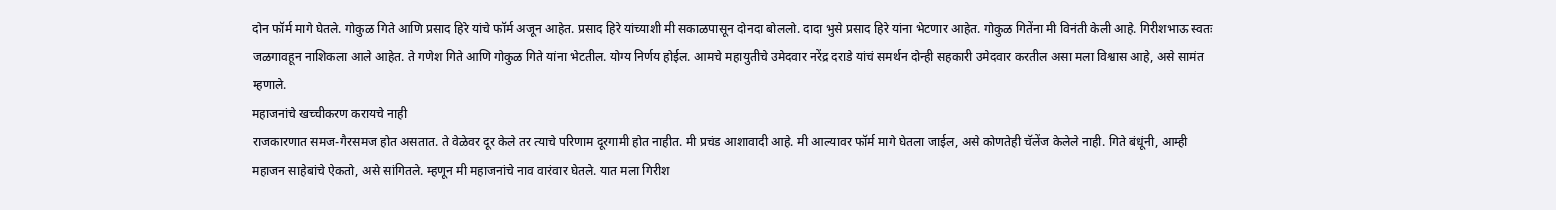दोन फॉर्म मागे घेतले. गोकुळ गिते आणि प्रसाद हिरे यांचे फॉर्म अजून आहेत. प्रसाद हिरे यांच्याशी मी सकाळपासून दोनदा बोललो. दादा भुसे प्रसाद हिरे यांना भेटणार आहेत. गोकुळ गितेंना मी विनंती केली आहे. गिरीशभाऊ स्वतः जळगावहून नाशिकला आले आहेत. ते गणेश गिते आणि गोकुळ गिते यांना भेटतील. योग्य निर्णय होईल. आमचे महायुतीचे उमेदवार नरेंद्र दराडे यांचं समर्थन दोन्ही सहकारी उमेदवार करतील असा मला विश्वास आहे, असे सामंत म्हणाले.
महाजनांचे खच्चीकरण करायचे नाही
राजकारणात समज-गैरसमज होत असतात. ते वेळेवर दूर केले तर त्याचे परिणाम दूरगामी होत नाहीत. मी प्रचंड आशावादी आहे. मी आल्यावर फॉर्म मागे घेतला जाईल, असे कोणतेही चॅलेंज केलेले नाही. गिते बंधूंनी, आम्ही महाजन साहेबांचे ऐकतो, असे सांगितले. म्हणून मी महाजनांचे नाव वारंवार घेतले. यात मला गिरीश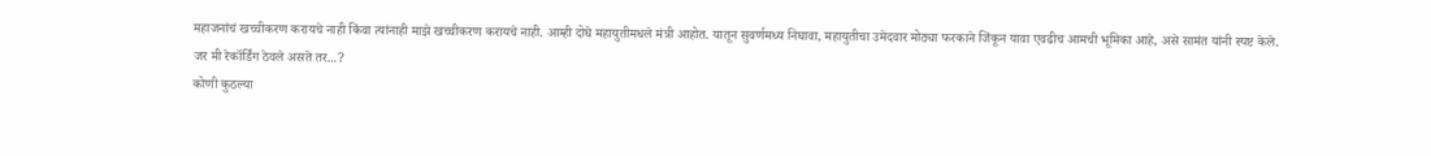महाजनांचं खच्चीकरण करायचे नाही किंवा त्यांनाही माझे खच्चीकरण करायचे नाही. आम्ही दोघे महायुतीमधले मंत्री आहोत. यातून सुवर्णमध्य निघावा, महायुतीचा उमेदवार मोठ्या फरकाने जिंकून यावा एवढीच आमची भूमिका आहे, असे सामंत यांनी स्पष्ट केले.
जर मी रेकॉर्डिंग ठेवले असते तर...?
कोणी कुठल्या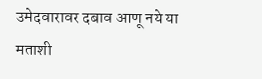उमेदवारावर दबाव आणू नये या मताशी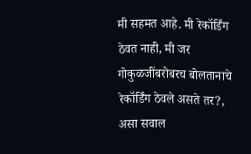मी सहमत आहे. मी रेकॉर्डिंग ठेवत नाही, मी जर गोकुळजींबरोबरच बोलतानाचे रेकॉर्डिंग ठेवले असते तर?, असा सवाल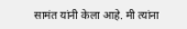सामंत यांनी केला आहे. मी त्यांना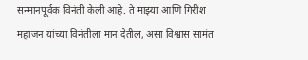सन्मानपूर्वक विनंती केली आहे. ते माझ्या आणि गिरीश महाजन यांच्या विनंतीला मान देतील, असा विश्वास सामंत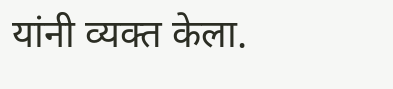यांनी व्यक्त केला.